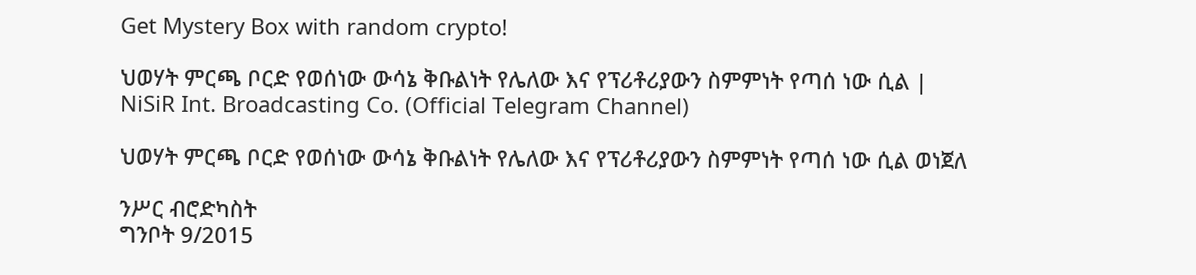Get Mystery Box with random crypto!

ህወሃት ምርጫ ቦርድ የወሰነው ውሳኔ ቅቡልነት የሌለው እና የፕሪቶሪያውን ስምምነት የጣሰ ነው ሲል | NiSiR Int. Broadcasting Co. (Official Telegram Channel)

ህወሃት ምርጫ ቦርድ የወሰነው ውሳኔ ቅቡልነት የሌለው እና የፕሪቶሪያውን ስምምነት የጣሰ ነው ሲል ወነጀለ

ንሥር ብሮድካስት
ግንቦት 9/2015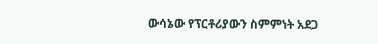ውሳኔው የፕርቶሪያውን ስምምነት አደጋ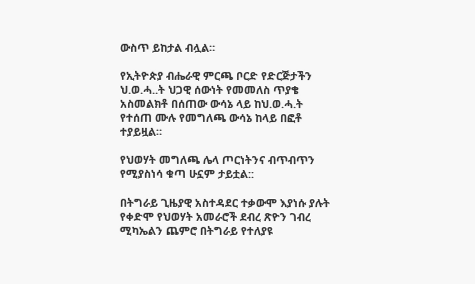ውስጥ ይከታል ብሏል።

የኢትዮጵያ ብሔራዊ ምርጫ ቦርድ የድርጅታችን ህ.ወ.ሓ..ት ህጋዊ ሰውነት የመመለስ ጥያቄ አስመልክቶ በሰጠው ውሳኔ ላይ ከህ.ወ.ሓ.ት የተሰጠ ሙሉ የመግለጫ ውሳኔ ከላይ በፎቶ ተያይዟል።

የህወሃት መግለጫ ሌላ ጦርነትንና ብጥብጥን የሚያስነሳ ቁጣ ሁኗም ታይቷል::

በትግራይ ጊዜያዊ አስተዳደር ተቃውሞ እያነሱ ያሉት የቀድሞ የህወሃት አመራሮች ደብረ ጽዮን ገብረ ሚካኤልን ጨምሮ በትግራይ የተለያዩ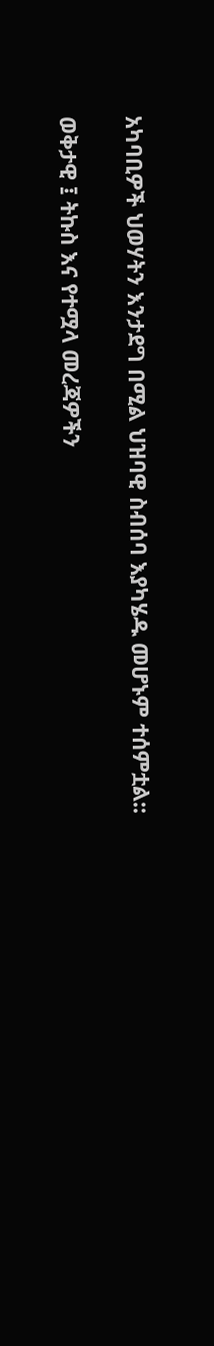አካባቢዎች ህወሃትን እንታደግ በሚል ህዝባዊ ስብሰባ እያካሄዱ መሆኑም ተሰምቷል::

ወቅታዊ ፤ ትኩስ እና የተሟላ መረጃዎችን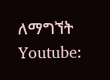ለማግኘት
Youtube: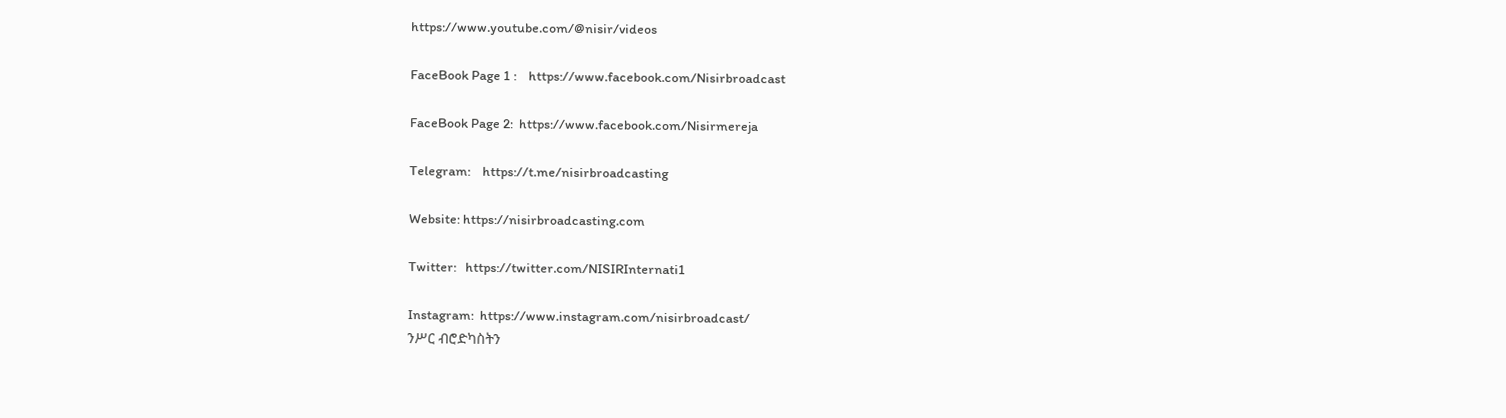https://www.youtube.com/@nisir/videos

FaceBook Page 1 :    https://www.facebook.com/Nisirbroadcast

FaceBook Page 2:  https://www.facebook.com/Nisirmereja

Telegram:    https://t.me/nisirbroadcasting

Website: https://nisirbroadcasting.com

Twitter:   https://twitter.com/NISIRInternati1

Instagram:  https://www.instagram.com/nisirbroadcast/
ንሥር ብሮድካስትን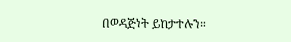በወዳጅነት ይከታተሉን።